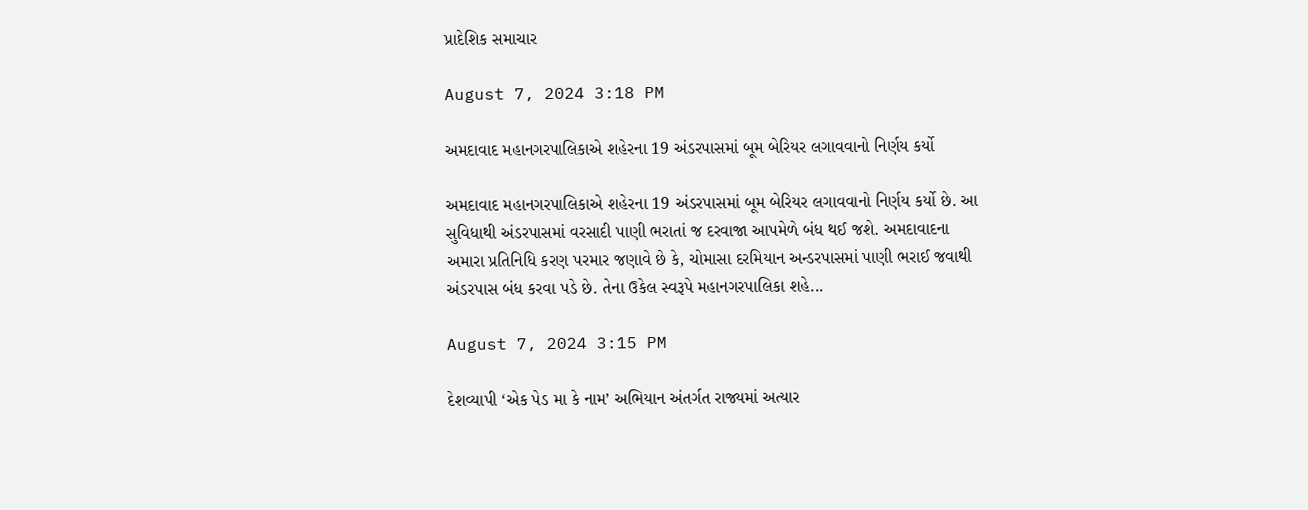પ્રાદેશિક સમાચાર

August 7, 2024 3:18 PM

અમદાવાદ મહાનગરપાલિકાએ શહેરના 19 અંડરપાસમાં બૂમ બેરિયર લગાવવાનો નિર્ણય કર્યો

અમદાવાદ મહાનગરપાલિકાએ શહેરના 19 અંડરપાસમાં બૂમ બેરિયર લગાવવાનો નિર્ણય કર્યો છે. આ સુવિધાથી અંડરપાસમાં વરસાદી પાણી ભરાતાં જ દરવાજા આપમેળે બંધ થઈ જશે. અમદાવાદના અમારા પ્રતિનિધિ કરણ પરમાર જણાવે છે કે, ચોમાસા દરમિયાન અન્ડરપાસમાં પાણી ભરાઈ જવાથી અંડરપાસ બંધ કરવા પડે છે. તેના ઉકેલ સ્વરૂપે મહાનગરપાલિકા શહે...

August 7, 2024 3:15 PM

દેશવ્યાપી ‘એક પેડ મા કે નામ’ અભિયાન અંતર્ગત રાજ્યમાં અત્યાર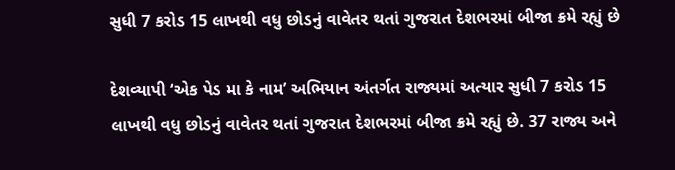સુધી 7 કરોડ 15 લાખથી વધુ છોડનું વાવેતર થતાં ગુજરાત દેશભરમાં બીજા ક્રમે રહ્યું છે

દેશવ્યાપી ‘એક પેડ મા કે નામ’ અભિયાન અંતર્ગત રાજ્યમાં અત્યાર સુધી 7 કરોડ 15 લાખથી વધુ છોડનું વાવેતર થતાં ગુજરાત દેશભરમાં બીજા ક્રમે રહ્યું છે. 37 રાજ્ય અને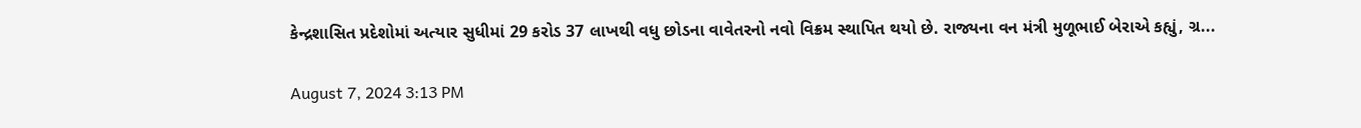કેન્દ્રશાસિત પ્રદેશોમાં અત્યાર સુધીમાં 29 કરોડ 37 લાખથી વધુ છોડના વાવેતરનો નવો વિક્રમ સ્થાપિત થયો છે. રાજ્યના વન મંત્રી મુળૂભાઈ બેરાએ કહ્યું, ગ્ર...

August 7, 2024 3:13 PM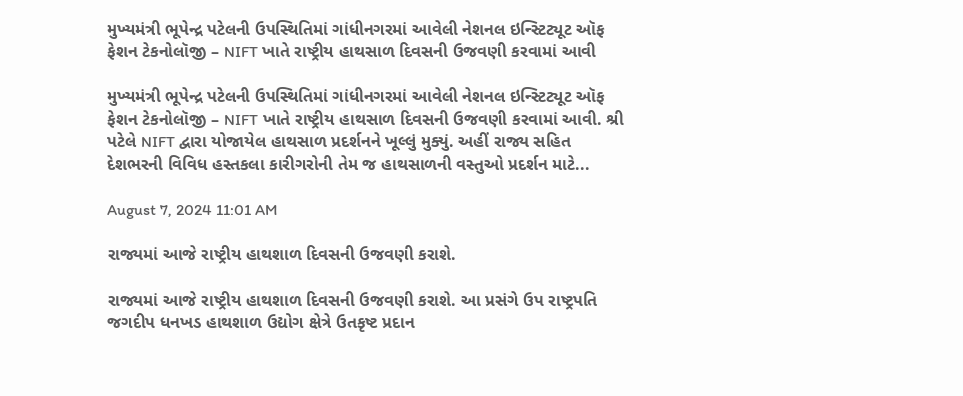મુખ્યમંત્રી ભૂપેન્દ્ર પટેલની ઉપસ્થિતિમાં ગાંધીનગરમાં આવેલી નેશનલ ઇન્સ્ટિટ્યૂટ ઑફ ફેશન ટેકનોલૉજી – NIFT ખાતે રાષ્ટ્રીય હાથસાળ દિવસની ઉજવણી કરવામાં આવી

મુખ્યમંત્રી ભૂપેન્દ્ર પટેલની ઉપસ્થિતિમાં ગાંધીનગરમાં આવેલી નેશનલ ઇન્સ્ટિટ્યૂટ ઑફ ફેશન ટેકનોલૉજી – NIFT ખાતે રાષ્ટ્રીય હાથસાળ દિવસની ઉજવણી કરવામાં આવી. શ્રી પટેલે NIFT દ્વારા યોજાયેલ હાથસાળ પ્રદર્શનને ખૂલ્લું મુક્યું. અહીં રાજ્ય સહિત દેશભરની વિવિધ હસ્તકલા કારીગરોની તેમ જ હાથસાળની વસ્તુઓ પ્રદર્શન માટે...

August 7, 2024 11:01 AM

રાજ્યમાં આજે રાષ્ટ્રીય હાથશાળ દિવસની ઉજવણી કરાશે.

રાજ્યમાં આજે રાષ્ટ્રીય હાથશાળ દિવસની ઉજવણી કરાશે. આ પ્રસંગે ઉપ રાષ્ટ્રપતિ જગદીપ ધનખડ હાથશાળ ઉદ્યોગ ક્ષેત્રે ઉતકૃષ્ટ પ્રદાન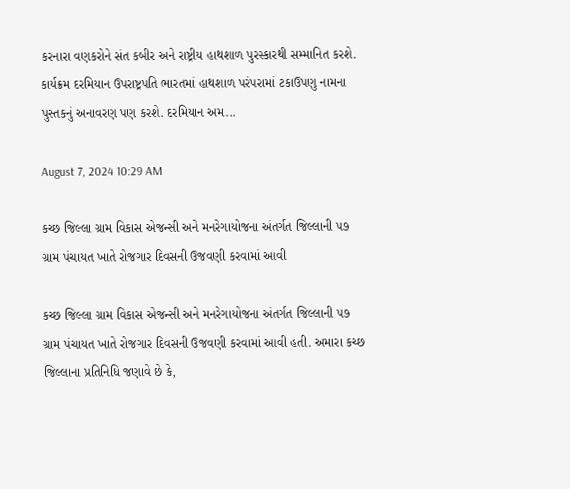કરનારા વણકરોને સંત કબીર અને રાષ્ટ્રીય હાથશાળ પુરસ્કારથી સમ્માનિત કરશે. કાર્યક્રમ દરમિયાન ઉપરાષ્ટ્રપતિ ભારતમાં હાથશાળ પરંપરામાં ટકાઉપણુ નામના પુસ્તકનું અનાવરણ પણ કરશે. દરમિયાન અમ...

August 7, 2024 10:29 AM

કચ્છ જિલ્લા ગ્રામ વિકાસ એજન્સી અને મનરેગાયોજના અંતર્ગત જિલ્લાની ૫૭ ગ્રામ પંચાયત ખાતે રોજગાર દિવસની ઉજવણી કરવામાં આવી

કચ્છ જિલ્લા ગ્રામ વિકાસ એજન્સી અને મનરેગાયોજના અંતર્ગત જિલ્લાની ૫૭ ગ્રામ પંચાયત ખાતે રોજગાર દિવસની ઉજવણી કરવામાં આવી હતી. અમારા કચ્છ જિલ્લાના પ્રતિનિધિ જણાવે છે કે,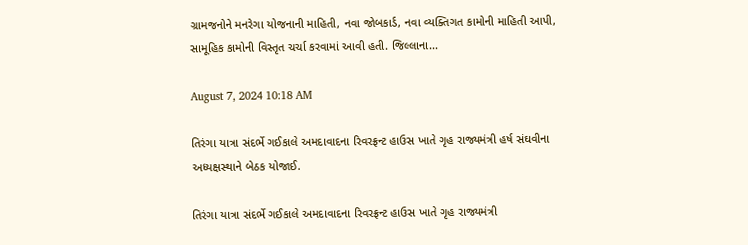ગ્રામજનોને મનરેગા યોજનાની માહિતી, નવા જોબકાર્ડ, નવા વ્યક્તિગત કામોની માહિતી આપી, સામૂહિક કામોની વિસ્તૃત ચર્ચા કરવામાં આવી હતી. જિલ્લાના...

August 7, 2024 10:18 AM

તિરંગા યાત્રા સંદર્ભે ગઈકાલે અમદાવાદના રિવરફ્રન્ટ હાઉસ ખાતે ગૃહ રાજ્યમંત્રી હર્ષ સંઘવીના અધ્યક્ષસ્થાને બેઠક યોજાઈ.

તિરંગા યાત્રા સંદર્ભે ગઈકાલે અમદાવાદના રિવરફ્રન્ટ હાઉસ ખાતે ગૃહ રાજ્યમંત્રી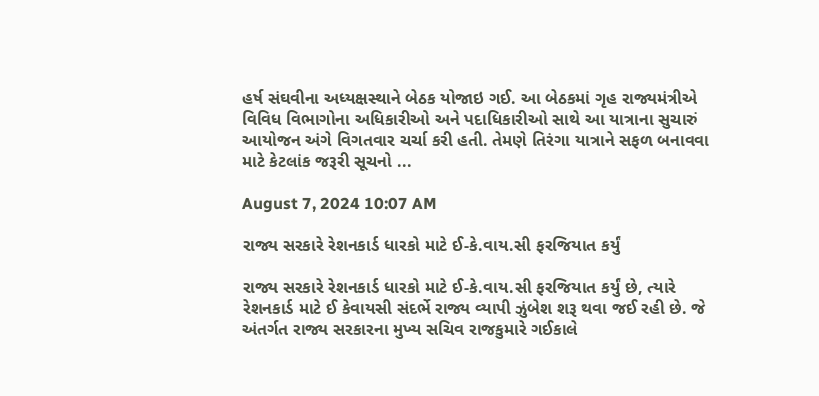હર્ષ સંઘવીના અધ્યક્ષસ્થાને બેઠક યોજાઇ ગઈ. આ બેઠકમાં ગૃહ રાજ્યમંત્રીએ વિવિધ વિભાગોના અધિકારીઓ અને પદાધિકારીઓ સાથે આ યાત્રાના સુચારું આયોજન અંગે વિગતવાર ચર્ચા કરી હતી. તેમણે તિરંગા યાત્રાને સફળ બનાવવા માટે કેટલાંક જરૂરી સૂચનો ...

August 7, 2024 10:07 AM

રાજ્ય સરકારે રેશનકાર્ડ ધારકો માટે ઈ-કે.વાય.સી ફરજિયાત કર્યું

રાજ્ય સરકારે રેશનકાર્ડ ધારકો માટે ઈ-કે.વાય.સી ફરજિયાત કર્યું છે, ત્યારે રેશનકાર્ડ માટે ઈ કેવાયસી સંદર્ભે રાજ્ય વ્યાપી ઝુંબેશ શરૂ થવા જઈ રહી છે. જે અંતર્ગત રાજ્ય સરકારના મુખ્ય સચિવ રાજકુમારે ગઈકાલે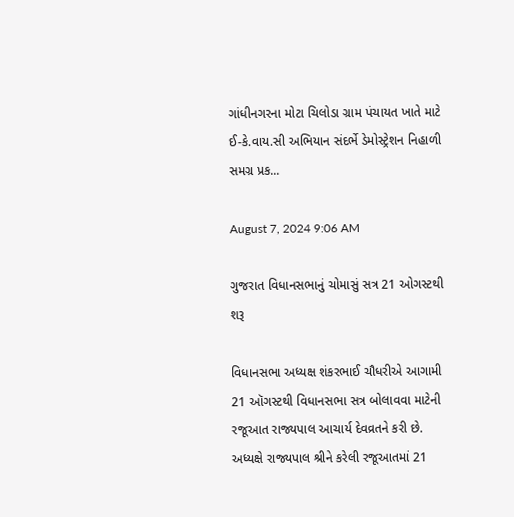ગાંધીનગરના મોટા ચિલોડા ગ્રામ પંચાયત ખાતે માટે ઈ-કે.વાય.સી અભિયાન સંદર્ભે ડેમોસ્ટ્રેશન નિહાળી સમગ્ર પ્રક...

August 7, 2024 9:06 AM

ગુજરાત વિધાનસભાનું ચોમાસું સત્ર 21 ઓગસ્ટથી શરૂ

વિધાનસભા અધ્યક્ષ શંકરભાઈ ચૌધરીએ આગામી 21 ઑગસ્ટથી વિધાનસભા સત્ર બોલાવવા માટેની રજૂઆત રાજ્યપાલ આચાર્ય દેવવ્રતને કરી છે. અધ્યક્ષે રાજ્યપાલ શ્રીને કરેલી રજૂઆતમાં 21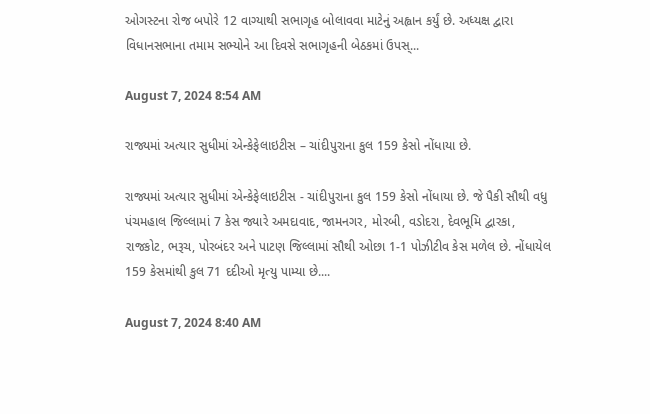ઓગસ્ટના રોજ બપોરે 12 વાગ્યાથી સભાગૃહ બોલાવવા માટેનું અહ્વાન કર્યું છે. અધ્યક્ષ દ્વારા વિધાનસભાના તમામ સભ્યોને આ દિવસે સભાગૃહની બેઠકમાં ઉપસ્...

August 7, 2024 8:54 AM

રાજ્યમાં અત્યાર સુધીમાં એન્કેફેલાઇટીસ – ચાંદીપુરાના કુલ 159 કેસો નોંધાયા છે.

રાજ્યમાં અત્યાર સુધીમાં એન્કેફેલાઇટીસ - ચાંદીપુરાના કુલ 159 કેસો નોંધાયા છે. જે પૈકી સૌથી વધુ પંચમહાલ જિલ્લામાં 7 કેસ જ્યારે અમદાવાદ, જામનગર, મોરબી, વડોદરા, દેવભૂમિ દ્વારકા, રાજકોટ, ભરૂચ, પોરબંદર અને પાટણ જિલ્લામાં સૌથી ઓછા 1-1 પોઝીટીવ કેસ મળેલ છે. નોંધાયેલ 159 કેસમાંથી કુલ 71 દદીઓ મૃત્યુ પામ્યા છે....

August 7, 2024 8:40 AM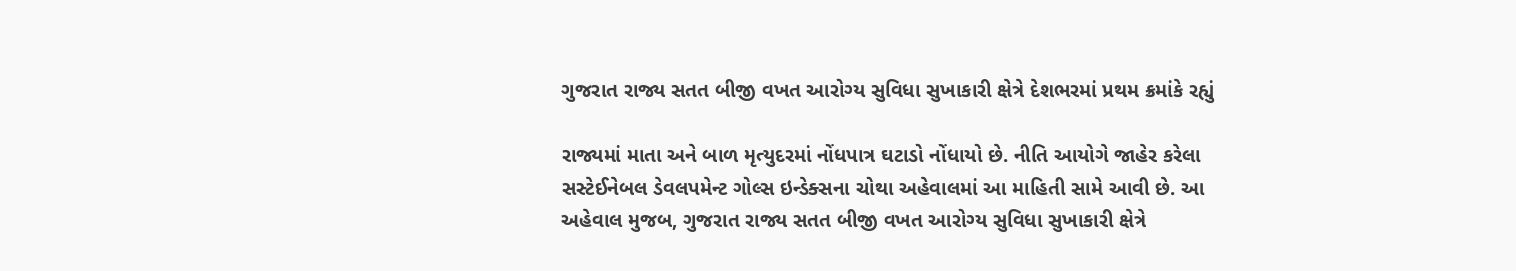ગુજરાત રાજ્ય સતત બીજી વખત આરોગ્ય સુવિધા સુખાકારી ક્ષેત્રે દેશભરમાં પ્રથમ ક્રમાંકે રહ્યું

રાજ્યમાં માતા અને બાળ મૃત્યુદરમાં નોંધપાત્ર ઘટાડો નોંધાયો છે. નીતિ આયોગે જાહેર કરેલા સસ્ટેઈનેબલ ડેવલપમેન્ટ ગોલ્સ ઇન્ડેક્સના ચોથા અહેવાલમાં આ માહિતી સામે આવી છે. આ અહેવાલ મુજબ, ગુજરાત રાજ્ય સતત બીજી વખત આરોગ્ય સુવિધા સુખાકારી ક્ષેત્રે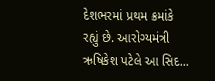દેશભરમાં પ્રથમ ક્રમાંકે રહ્યું છે. આરોગ્યમંત્રી ઋષિકેશ પટેલે આ સિદ...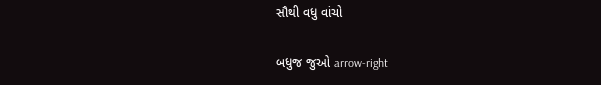સૌથી વધુ વાંચો

બધુજ જુઓ arrow-right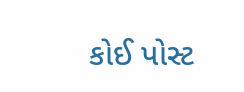કોઈ પોસ્ટ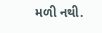મળી નથી.